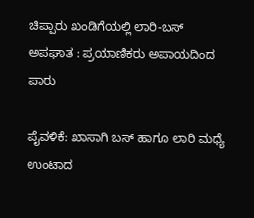ಚಿಪ್ಪಾರು ಖಂಡಿಗೆಯಲ್ಲಿ ಲಾರಿ-ಬಸ್ ಅಪಘಾತ : ಪ್ರಯಾಣಿಕರು ಅಪಾಯದಿಂದ ಪಾರು

ಪೈವಳಿಕೆ: ಖಾಸಾಗಿ ಬಸ್ ಹಾಗೂ ಲಾರಿ ಮಧ್ಯೆ ಉಂಟಾದ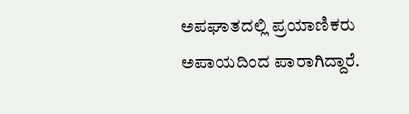ಅಪಘಾತದಲ್ಲಿ ಪ್ರಯಾಣಿಕರು ಅಪಾಯದಿಂದ ಪಾರಾಗಿದ್ದಾರೆ.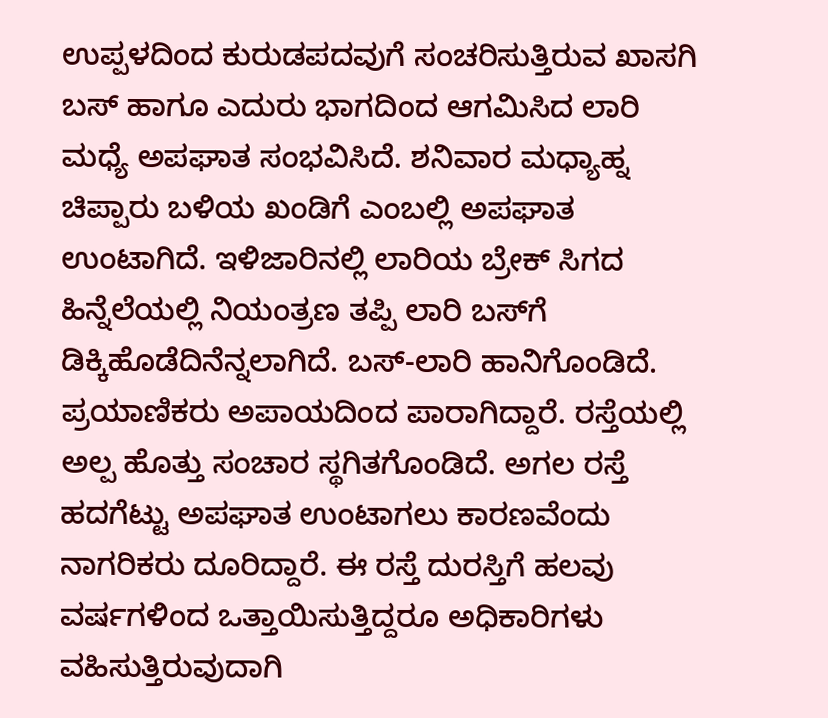ಉಪ್ಪಳದಿಂದ ಕುರುಡಪದವುಗೆ ಸಂಚರಿಸುತ್ತಿರುವ ಖಾಸಗಿ ಬಸ್ ಹಾಗೂ ಎದುರು ಭಾಗದಿಂದ ಆಗಮಿಸಿದ ಲಾರಿ ಮಧ್ಯೆ ಅಪಘಾತ ಸಂಭವಿಸಿದೆ. ಶನಿವಾರ ಮಧ್ಯಾಹ್ನ ಚಿಪ್ಪಾರು ಬಳಿಯ ಖಂಡಿಗೆ ಎಂಬಲ್ಲಿ ಅಪಘಾತ ಉಂಟಾಗಿದೆ. ಇಳಿಜಾರಿನಲ್ಲಿ ಲಾರಿಯ ಬ್ರೇಕ್ ಸಿಗದ ಹಿನ್ನೆಲೆಯಲ್ಲಿ ನಿಯಂತ್ರಣ ತಪ್ಪಿ ಲಾರಿ ಬಸ್‌ಗೆ ಡಿಕ್ಕಿಹೊಡೆದಿನೆನ್ನಲಾಗಿದೆ. ಬಸ್-ಲಾರಿ ಹಾನಿಗೊಂಡಿದೆ. ಪ್ರಯಾಣಿಕರು ಅಪಾಯದಿಂದ ಪಾರಾಗಿದ್ದಾರೆ. ರಸ್ತೆಯಲ್ಲಿ ಅಲ್ಪ ಹೊತ್ತು ಸಂಚಾರ ಸ್ಥಗಿತಗೊಂಡಿದೆ. ಅಗಲ ರಸ್ತೆ ಹದಗೆಟ್ಟು ಅಪಘಾತ ಉಂಟಾಗಲು ಕಾರಣವೆಂದು ನಾಗರಿಕರು ದೂರಿದ್ದಾರೆ. ಈ ರಸ್ತೆ ದುರಸ್ತಿಗೆ ಹಲವು ವರ್ಷಗಳಿಂದ ಒತ್ತಾಯಿಸುತ್ತಿದ್ದರೂ ಅಧಿಕಾರಿಗಳು ವಹಿಸುತ್ತಿರುವುದಾಗಿ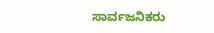ಸಾರ್ವಜನಿಕರು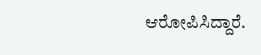ಆರೋಪಿಸಿದ್ದಾರೆ.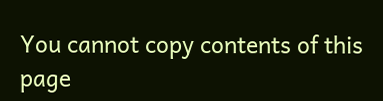You cannot copy contents of this page